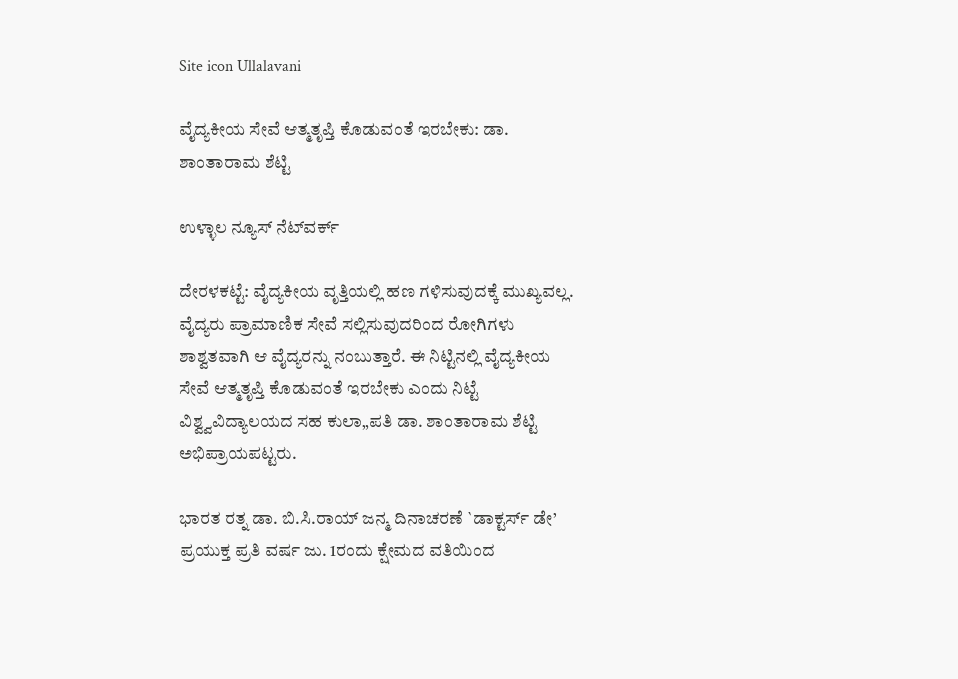Site icon Ullalavani

ವೈದ್ಯಕೀಯ ಸೇವೆ ಆತ್ಮತೃಪ್ತಿ ಕೊಡುವಂತೆ ಇರಬೇಕು: ಡಾ. ಶಾಂತಾರಾಮ ಶೆಟ್ಟಿ

ಉಳ್ಳಾಲ ನ್ಯೂಸ್ ನೆಟ್‍ವರ್ಕ್

ದೇರಳಕಟ್ಟೆ: ವೈದ್ಯಕೀಯ ವೃತ್ತಿಯಲ್ಲಿ ಹಣ ಗಳಿಸುವುದಕ್ಕೆ ಮುಖ್ಯವಲ್ಲ. ವೈದ್ಯರು ಪ್ರಾಮಾಣಿಕ ಸೇವೆ ಸಲ್ಲಿಸುವುದರಿಂದ ರೋಗಿಗಳು ಶಾಶ್ವತವಾಗಿ ಆ ವೈದ್ಯರನ್ನು ನಂಬುತ್ತಾರೆ. ಈ ನಿಟ್ಟಿನಲ್ಲಿ ವೈದ್ಯಕೀಯ ಸೇವೆ ಆತ್ಮತೃಪ್ತಿ ಕೊಡುವಂತೆ ಇರಬೇಕು ಎಂದು ನಿಟ್ಟೆ ವಿಶ್ವ್ವವಿದ್ಯಾಲಯದ ಸಹ ಕುಲಾ„ಪತಿ ಡಾ. ಶಾಂತಾರಾಮ ಶೆಟ್ಟಿ ಅಭಿಪ್ರಾಯಪಟ್ಟರು.

ಭಾರತ ರತ್ನ ಡಾ. ಬಿ.ಸಿ.ರಾಯ್ ಜನ್ಮ ದಿನಾಚರಣೆ `ಡಾಕ್ಟರ್ಸ್ ಡೇ’ ಪ್ರಯುಕ್ತ ಪ್ರತಿ ವರ್ಷ ಜು. 1ರಂದು ಕ್ಷೇಮದ ವತಿಯಿಂದ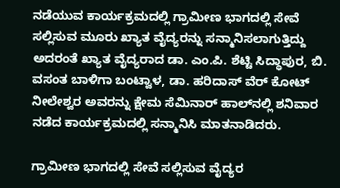ನಡೆಯುವ ಕಾರ್ಯಕ್ರಮದಲ್ಲಿ ಗ್ರಾಮೀಣ ಭಾಗದಲ್ಲಿ ಸೇವೆ ಸಲ್ಲಿಸುವ ಮೂರು ಖ್ಯಾತ ವೈದ್ಯರನ್ನು ಸನ್ಮಾನಿಸಲಾಗುತ್ತಿದ್ದು ಅದರಂತೆ ಖ್ಯಾತ ವೈದ್ಯರಾದ ಡಾ. ಎಂ.ಪಿ. ಶೆಟ್ಟಿ ಸಿದ್ಧಾಪುರ, ಬಿ. ವಸಂತ ಬಾಳಿಗಾ ಬಂಟ್ವಾಳ, ಡಾ. ಹರಿದಾಸ್ ವೆರ್ ಕೋಟ್ ನೀಲೇಶ್ವರ ಅವರನ್ನು ಕ್ಷೇಮ ಸೆಮಿನಾರ್ ಹಾಲ್‍ನಲ್ಲಿ ಶನಿವಾರ ನಡೆದ ಕಾರ್ಯಕ್ರಮದಲ್ಲಿ ಸನ್ಮಾನಿಸಿ ಮಾತನಾಡಿದರು.

ಗ್ರಾಮೀಣ ಭಾಗದಲ್ಲಿ ಸೇವೆ ಸಲ್ಲಿಸುವ ವೈದ್ಯರ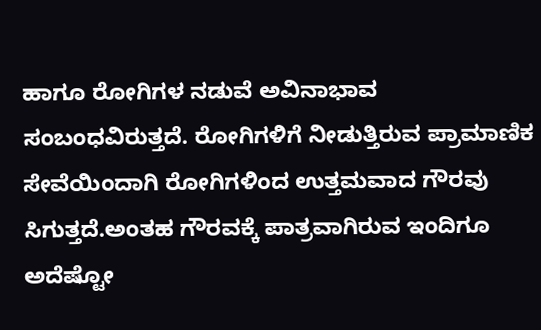ಹಾಗೂ ರೋಗಿಗಳ ನಡುವೆ ಅವಿನಾಭಾವ ಸಂಬಂಧವಿರುತ್ತದೆ. ರೋಗಿಗಳಿಗೆ ನೀಡುತ್ತಿರುವ ಪ್ರಾಮಾಣಿಕ ಸೇವೆಯಿಂದಾಗಿ ರೋಗಿಗಳಿಂದ ಉತ್ತಮವಾದ ಗೌರವು ಸಿಗುತ್ತದೆ.ಅಂತಹ ಗೌರವಕ್ಕೆ ಪಾತ್ರವಾಗಿರುವ ಇಂದಿಗೂ ಅದೆಷ್ಟೋ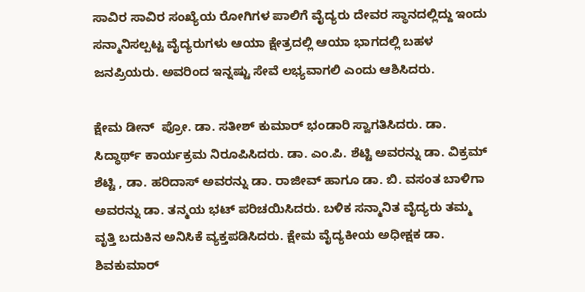ಸಾವಿರ ಸಾವಿರ ಸಂಖ್ಯೆಯ ರೋಗಿಗಳ ಪಾಲಿಗೆ ವೈದ್ಯರು ದೇವರ ಸ್ಥಾನದಲ್ಲಿದ್ದು ಇಂದು ಸನ್ಮಾನಿಸಲ್ಪಟ್ಟ ವೈದ್ಯರುಗಳು ಆಯಾ ಕ್ಷೇತ್ರದಲ್ಲಿ ಆಯಾ ಭಾಗದಲ್ಲಿ ಬಹಳ ಜನಪ್ರಿಯರು. ಅವರಿಂದ ಇನ್ನಷ್ಟು ಸೇವೆ ಲಭ್ಯವಾಗಲಿ ಎಂದು ಆಶಿಸಿದರು.

ಕ್ಷೇಮ ಡೀನ್  ಪ್ರೋ. ಡಾ. ಸತೀಶ್ ಕುಮಾರ್ ಭಂಡಾರಿ ಸ್ವಾಗತಿಸಿದರು. ಡಾ. ಸಿದ್ಧಾರ್ಥ್ ಕಾರ್ಯಕ್ರಮ ನಿರೂಪಿಸಿದರು. ಡಾ. ಎಂ.ಪಿ. ಶೆಟ್ಟಿ ಅವರನ್ನು ಡಾ. ವಿಕ್ರಮ್ ಶೆಟ್ಟಿ , ಡಾ. ಹರಿದಾಸ್ ಅವರನ್ನು ಡಾ. ರಾಜೀವ್ ಹಾಗೂ ಡಾ. ಬಿ. ವಸಂತ ಬಾಳಿಗಾ ಅವರನ್ನು ಡಾ. ತನ್ಮಯ ಭಟ್ ಪರಿಚಯಿಸಿದರು. ಬಳಿಕ ಸನ್ಮಾನಿತ ವೈದ್ಯರು ತಮ್ಮ ವೃತ್ತಿ ಬದುಕಿನ ಅನಿಸಿಕೆ ವ್ಯಕ್ತಪಡಿಸಿದರು. ಕ್ಷೇಮ ವೈದ್ಯಕೀಯ ಅಧೀಕ್ಷಕ ಡಾ. ಶಿವಕುಮಾರ್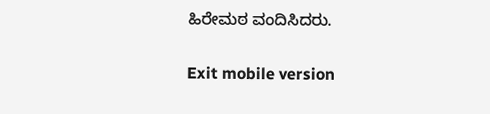ಹಿರೇಮಠ ವಂದಿಸಿದರು.

Exit mobile version